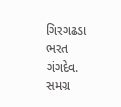ગિરગઢડા
ભરત ગંગદેવ.
સમગ્ર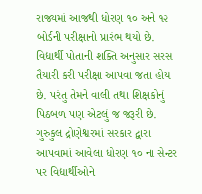રાજ્યમાં આજથી ધોરણ ૧૦ અને ૧૨ બોર્ડની પરીક્ષાનો પ્રારંભ થયો છે. વિદ્યાર્થી પોતાની શક્તિ અનુસાર સરસ તૈયારી કરી પરીક્ષા આપવા જતા હોય છે. પરંતુ તેમને વાલી તથા શિક્ષકોનું પિઠબળ પણ એટલું જ જરૂરી છે. ગુરુકુલ દ્રોણેશ્વરમાં સરકાર દ્વારા આપવામાં આવેલા ધોરણ ૧૦ ના સેન્ટર પર વિદ્યાર્થીઓને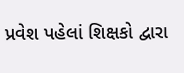પ્રવેશ પહેલાં શિક્ષકો દ્વારા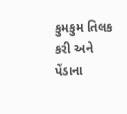કુમકુમ તિલક કરી અને પેંડાના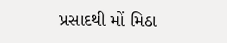પ્રસાદથી મોં મિઠા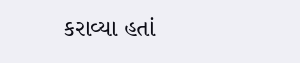કરાવ્યા હતાં